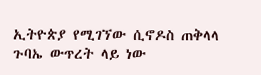ኢትዮጵያ የሚገኘው ሲኖዶስ ጠቅላላ ጉባኤ ውጥረት ላይ ነው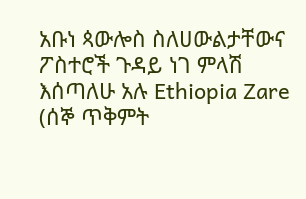አቡነ ጳውሎስ ስለሀውልታቸውና ፖስተሮች ጉዳይ ነገ ምላሽ እሰጣለሁ አሉ Ethiopia Zare (ሰኞ ጥቅምት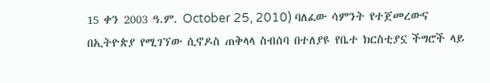15 ቀን 2003 ዓ.ም. October 25, 2010) ባለፈው ሳምንት የተጀመረውና በኢትዮጵያ የሚገኘው ሲኖዶስ ጠቅላላ ስብሰባ በተለያዩ የቤተ ክርስቲያኗ ችግሮች ላይ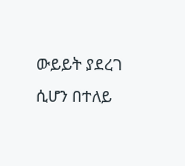ውይይት ያደረገ ሲሆን በተለይ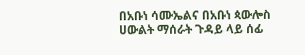በአቡነ ሳሙኤልና በአቡነ ጳውሎስ ሀውልት ማሰራት ጉዳይ ላይ ሰፊ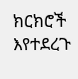ክርክሮች እየተደረጉ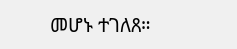መሆኑ ተገለጸ።